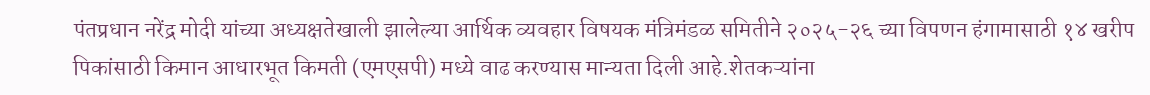पंतप्रधान नरेंद्र मोदी यांच्या अध्यक्षतेखाली झालेल्या आर्थिक व्यवहार विषयक मंत्रिमंडळ समितीने २०२५-२६ च्या विपणन हंगामासाठी १४ खरीप पिकांसाठी किमान आधारभूत किमती (एमएसपी) मध्ये वाढ करण्यास मान्यता दिली आहे.शेतकऱ्यांना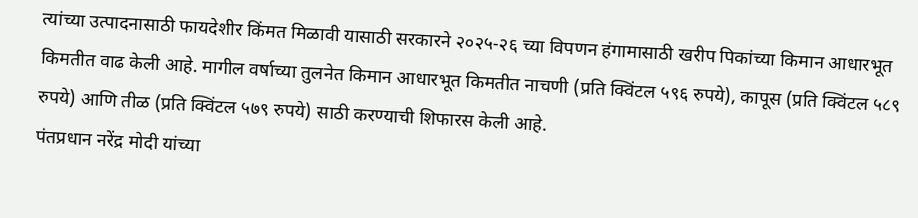त्यांच्या उत्पादनासाठी फायदेशीर किंमत मिळावी यासाठी सरकारने २०२५-२६ च्या विपणन हंगामासाठी खरीप पिकांच्या किमान आधारभूत किमतीत वाढ केली आहे. मागील वर्षाच्या तुलनेत किमान आधारभूत किमतीत नाचणी (प्रति क्विंटल ५९६ रुपये), कापूस (प्रति क्विंटल ५८९ रुपये) आणि तीळ (प्रति क्विंटल ५७९ रुपये) साठी करण्याची शिफारस केली आहे.
पंतप्रधान नरेंद्र मोदी यांच्या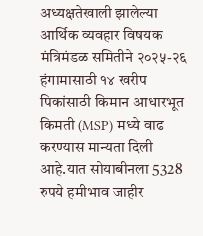अध्यक्षतेखाली झालेल्या आर्थिक व्यवहार विषयक मंत्रिमंडळ समितीने २०२५-२६ हंगामासाठी १४ खरीप पिकांसाठी किमान आधारभूत किमती (MSP) मध्ये वाढ करण्यास मान्यता दिली आहे.यात सोयाबीनला 5328 रुपये हमीभाव जाहीर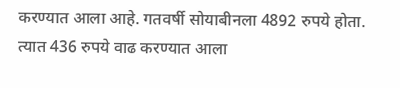करण्यात आला आहे. गतवर्षी सोयाबीनला 4892 रुपये होता. त्यात 436 रुपये वाढ करण्यात आला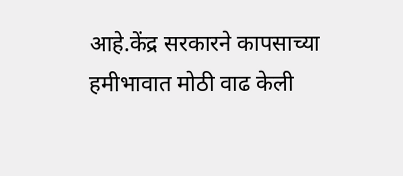आहे.केंद्र सरकारने कापसाच्या हमीभावात मोठी वाढ केली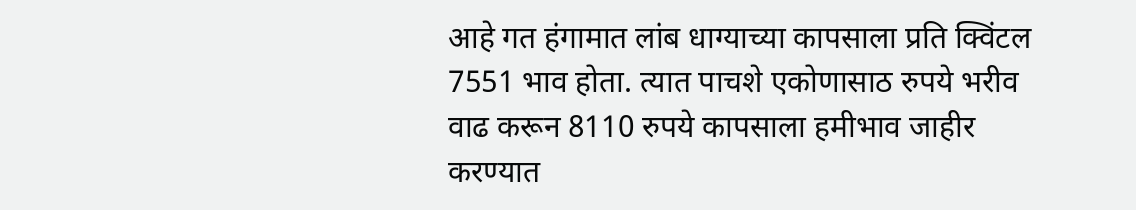आहे गत हंगामात लांब धाग्याच्या कापसाला प्रति क्विंटल 7551 भाव होता. त्यात पाचशे एकोणासाठ रुपये भरीव वाढ करून 8110 रुपये कापसाला हमीभाव जाहीर करण्यात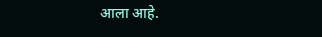आला आहे.